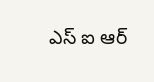ఎస్ ఐ ఆర్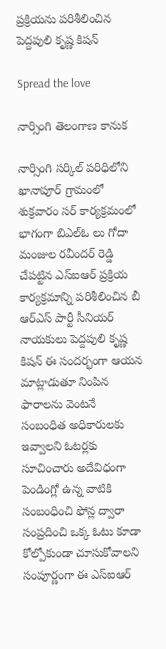ప్రక్రియను పరిశీలించిన పెద్దపులి కృష్ణ కిషన్

Spread the love

నార్సింగి తెలంగాణ కానుక

నార్సింగి సర్కిల్ పరిధిలోని ఖానాపూర్ గ్రామంలో శుక్రవారం సర్ కార్యక్రమంలో భాగంగా బిఎల్ఓ లు గోదా మంజుల రవీందర్ రెడ్డి చేపట్టిన ఎస్ఐఆర్ ప్రక్రియ కార్యక్రమాన్ని పరిశీలించిన బీ ఆర్ఎస్ పార్టీ సీనియర్ నాయకులు పెద్దపులి కృష్ణ కిషన్ ఈ సందర్భంగా ఆయన మాట్లాడుతూ నింపిన ఫారాలను వెంటనే సంబంధిత అధికారులకు ఇవ్వాలని ఓటర్లకు సూచించారు అదేవిధంగా పెండింగ్లో ఉన్న వాటికి సంబంధించి ఫోన్ల ద్వారా సంప్రదించి ఒక్క ఓటు కూడా కోల్పోకుండా చూసుకోవాలని సంపూర్ణంగా ఈ ఎస్ఐఆర్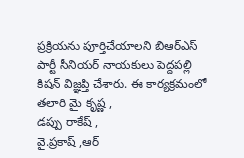ప్రక్రియను పూర్తిచేయాలని బిఆర్ఎస్ పార్టీ సీనియర్ నాయకులు పెద్దపల్లి కిషన్ విజ్ఞప్తి చేశారు. ఈ కార్యక్రమంలో తలారి మై కృష్ణ ,
డప్పు రాకేష్ ,
వై.ప్రకాష్ ,ఆర్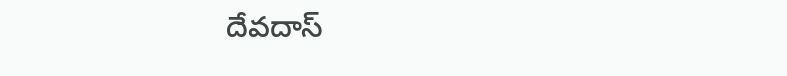దేవదాస్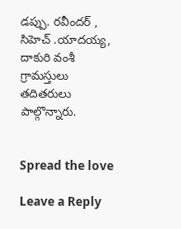డప్పు. రవీందర్ ,
సిహెచ్ .యాదయ్య,
దాకురి వంశీ గ్రామస్తులు తదితరులు పాల్గొన్నారు.


Spread the love

Leave a Reply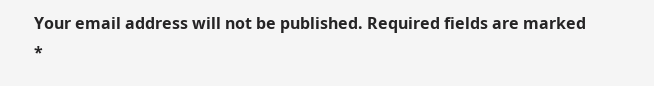Your email address will not be published. Required fields are marked *